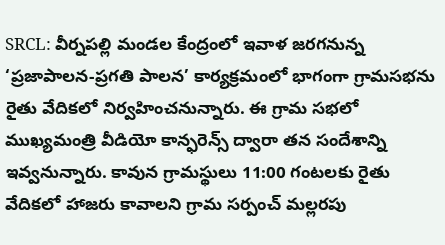SRCL: వీర్నపల్లి మండల కేంద్రంలో ఇవాళ జరగనున్న ‘ప్రజాపాలన-ప్రగతి పాలన’ కార్యక్రమంలో భాగంగా గ్రామసభను రైతు వేదికలో నిర్వహించనున్నారు. ఈ గ్రామ సభలో ముఖ్యమంత్రి వీడియో కాన్ఫరెన్స్ ద్వారా తన సందేశాన్ని ఇవ్వనున్నారు. కావున గ్రామస్థులు 11:00 గంటలకు రైతు వేదికలో హాజరు కావాలని గ్రామ సర్పంచ్ మల్లరపు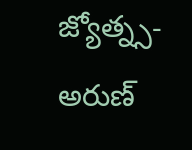జ్యోత్న్స- అరుణ్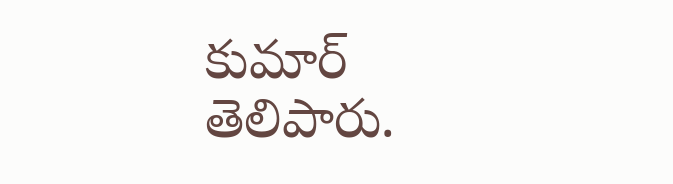కుమార్ తెలిపారు.